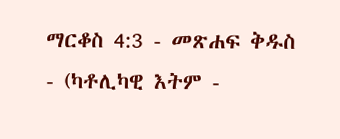ማርቆስ 4:3 - መጽሐፍ ቅዱስ - (ካቶሊካዊ እትም -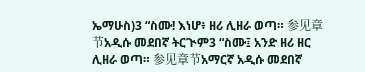ኤማሁስ)3 “ስሙ! እነሆ፥ ዘሪ ሊዘራ ወጣ። 参见章节አዲሱ መደበኛ ትርጒም3 “ስሙ፤ አንድ ዘሪ ዘር ሊዘራ ወጣ። 参见章节አማርኛ አዲሱ መደበኛ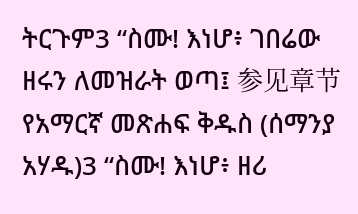ትርጉም3 “ስሙ! እነሆ፥ ገበሬው ዘሩን ለመዝራት ወጣ፤ 参见章节የአማርኛ መጽሐፍ ቅዱስ (ሰማንያ አሃዱ)3 “ስሙ! እነሆ፥ ዘሪ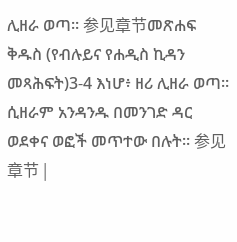ሊዘራ ወጣ። 参见章节መጽሐፍ ቅዱስ (የብሉይና የሐዲስ ኪዳን መጻሕፍት)3-4 እነሆ፥ ዘሪ ሊዘራ ወጣ። ሲዘራም አንዳንዱ በመንገድ ዳር ወደቀና ወፎች መጥተው በሉት። 参见章节 |